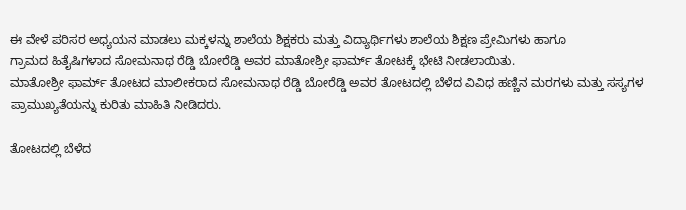ಈ ವೇಳೆ ಪರಿಸರ ಅಧ್ಯಯನ ಮಾಡಲು ಮಕ್ಕಳನ್ನು ಶಾಲೆಯ ಶಿಕ್ಷಕರು ಮತ್ತು ವಿದ್ಯಾರ್ಥಿಗಳು ಶಾಲೆಯ ಶಿಕ್ಷಣ ಪ್ರೇಮಿಗಳು ಹಾಗೂ
ಗ್ರಾಮದ ಹಿತೈಷಿಗಳಾದ ಸೋಮನಾಥ ರೆಡ್ಡಿ ಬೋರೆಡ್ಡಿ ಅವರ ಮಾತೋಶ್ರೀ ಫಾರ್ಮ್ ತೋಟಕ್ಕೆ ಭೇಟಿ ನೀಡಲಾಯಿತು.
ಮಾತೋಶ್ರೀ ಫಾರ್ಮ್ ತೋಟದ ಮಾಲೀಕರಾದ ಸೋಮನಾಥ ರೆಡ್ಡಿ ಬೋರೆಡ್ಡಿ ಅವರ ತೋಟದಲ್ಲಿ ಬೆಳೆದ ವಿವಿಧ ಹಣ್ಣಿನ ಮರಗಳು ಮತ್ತು ಸಸ್ಯಗಳ ಪ್ರಾಮುಖ್ಯತೆಯನ್ನು ಕುರಿತು ಮಾಹಿತಿ ನೀಡಿದರು.

ತೋಟದಲ್ಲಿ ಬೆಳೆದ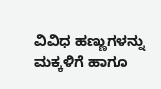ವಿವಿಧ ಹಣ್ಣುಗಳನ್ನು ಮಕ್ಕಳಿಗೆ ಹಾಗೂ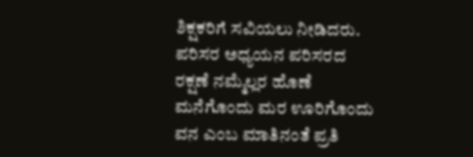ಶಿಕ್ಷಕರಿಗೆ ಸವಿಯಲು ನೀಡಿದರು.
ಪರಿಸರ ಅಧ್ಯಯನ ಪರಿಸರದ ರಕ್ಷಣೆ ನಮ್ಮೆಲ್ಲರ ಹೊಣೆ ಮನೆಗೊಂದು ಮರ ಊರಿಗೊಂದು ವನ ಎಂಬ ಮಾತಿನಂತೆ ಪ್ರತಿ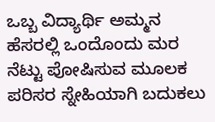ಒಬ್ಬ ವಿದ್ಯಾರ್ಥಿ ಅಮ್ಮನ ಹೆಸರಲ್ಲಿ ಒಂದೊಂದು ಮರ ನೆಟ್ಟು ಪೋಷಿಸುವ ಮೂಲಕ ಪರಿಸರ ಸ್ನೇಹಿಯಾಗಿ ಬದುಕಲು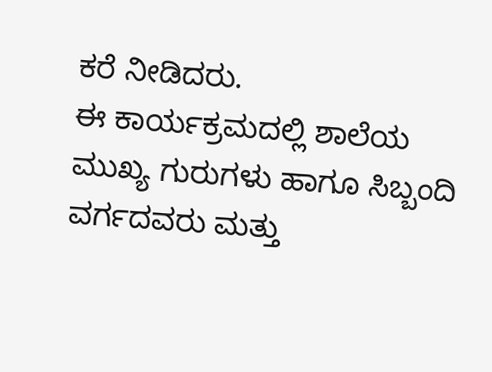ಕರೆ ನೀಡಿದರು.
ಈ ಕಾರ್ಯಕ್ರಮದಲ್ಲಿ ಶಾಲೆಯ ಮುಖ್ಯ ಗುರುಗಳು ಹಾಗೂ ಸಿಬ್ಬಂದಿ ವರ್ಗದವರು ಮತ್ತು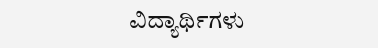ವಿದ್ಯಾರ್ಥಿಗಳು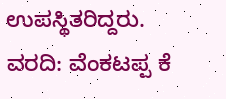ಉಪಸ್ಥಿತರಿದ್ದರು.
ವರದಿ: ವೆಂಕಟಪ್ಪ ಕೆ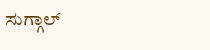ಸುಗ್ಗಾಲ್